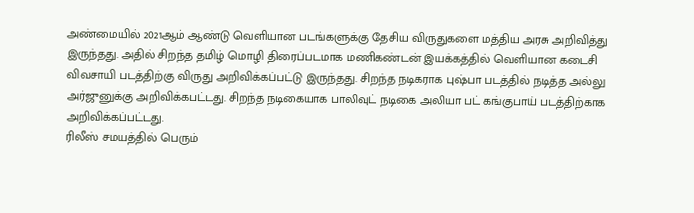அண்மையில் 2021ஆம் ஆண்டு வெளியான படங்களுக்கு தேசிய விருதுகளை மத்திய அரசு அறிவித்து இருந்தது. அதில் சிறந்த தமிழ் மொழி திரைப்படமாக மணிகண்டன் இயக்கத்தில் வெளியான கடைசி விவசாயி படத்திற்கு விருது அறிவிக்கப்பட்டு இருந்தது. சிறந்த நடிகராக புஷ்பா படத்தில் நடித்த அல்லு அர்ஜுனுக்கு அறிவிக்கபட்டது. சிறந்த நடிகையாக பாலிவுட் நடிகை அலியா பட் கங்குபாய் படத்திற்காக அறிவிக்கப்பட்டது.
ரிலீஸ் சமயத்தில் பெரும்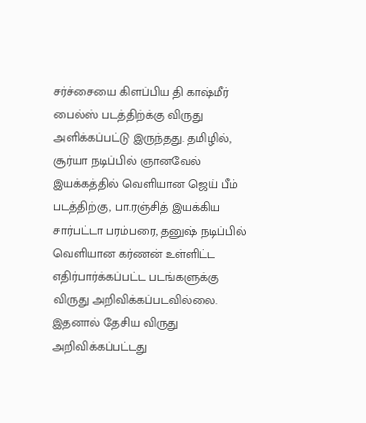சர்ச்சையை கிளப்பிய தி காஷ்மீர் பைல்ஸ் படத்திற்க்கு விருது அளிக்கப்பட்டு இருந்தது. தமிழில், சூர்யா நடிப்பில் ஞானவேல் இயக்கத்தில் வெளியான ஜெய் பீம் படத்திற்கு, பா.ரஞ்சித் இயக்கிய சார்பட்டா பரம்பரை, தனுஷ் நடிப்பில் வெளியான கர்ணன் உள்ளிட்ட எதிர்பார்க்கப்பட்ட படங்களுக்கு விருது அறிவிக்கப்படவில்லை.
இதனால் தேசிய விருது அறிவிக்கப்பட்டது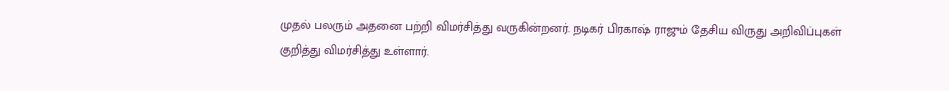முதல் பலரும் அதனை பற்றி விமர்சித்து வருகின்றனர். நடிகர் பிரகாஷ் ராஜும் தேசிய விருது அறிவிப்புகள் குறித்து விமர்சித்து உள்ளார்.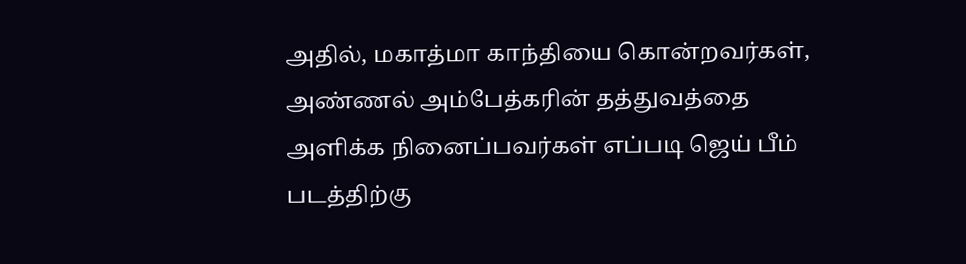அதில், மகாத்மா காந்தியை கொன்றவர்கள், அண்ணல் அம்பேத்கரின் தத்துவத்தை அளிக்க நினைப்பவர்கள் எப்படி ஜெய் பீம் படத்திற்கு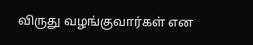விருது வழங்குவார்கள் என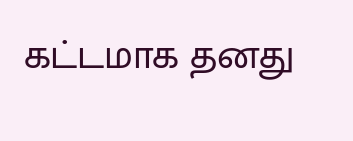கட்டமாக தனது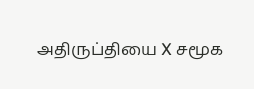அதிருப்தியை X சமூக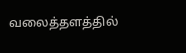வலைத்தளத்தில்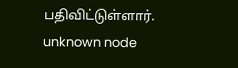பதிவிட்டுள்ளார்.
unknown node